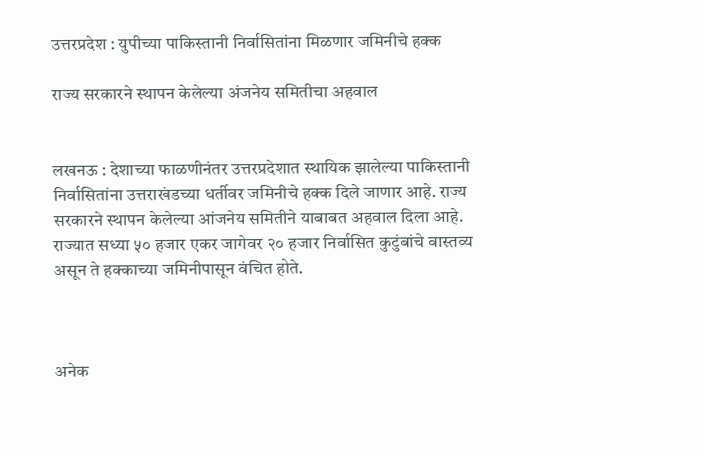उत्तरप्रदेश : युपीच्या पाकिस्तानी निर्वासितांना मिळणार जमिनीचे हक्क

राज्य सरकारने स्थापन केलेल्या अंजनेय समितीचा अहवाल


लखनऊ : देशाच्या फाळणीनंतर उत्तरप्रदेशात स्थायिक झालेल्या पाकिस्तानी निर्वासितांना उत्तराखंडच्या धर्तीवर जमिनीचे हक्क दिले जाणार आहे. राज्य सरकारने स्थापन केलेल्या आंजनेय समितीने याबाबत अहवाल दिला आहे. राज्यात सध्या ५० हजार एकर जागेवर २० हजार निर्वासित कुटुंबांचे वास्तव्य असून ते हक्काच्या जमिनीपासून वंचित होते.



अनेक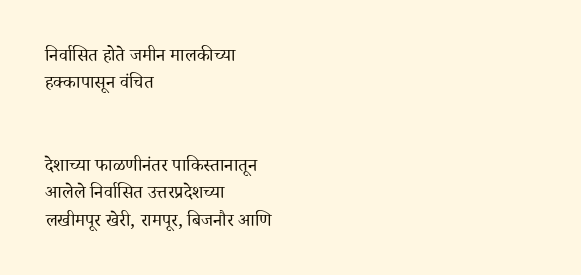निर्वासित होते जमीन मालकीच्‍या हक्‍कापासून वंचित


देशाच्या फाळणीनंतर पाकिस्तानातून आलेले निर्वासित उत्तरप्रदेशच्या लखीमपूर खेरी, रामपूर, बिजनौर आणि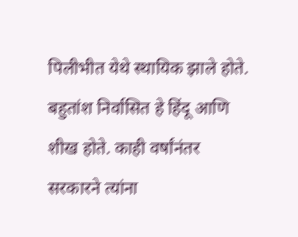पिलीभीत येथे स्‍थायिक झाले होते. बहुतांश निर्वासित हे हिंदू आणि शीख होते. काही वर्षांनंतर सरकारने त्‍यांना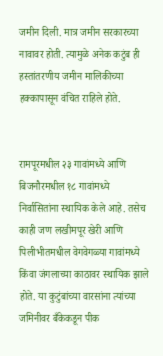जमीन दिली. मात्र जमीन सरकारच्या नावावर होती. त्‍यामुळे अनेक कटुंब ही हस्‍तांतरणीय जमीन मालिकीच्‍या हक्‍कापासून वंचित राहिले होते.


रामपूरमधील २३ गावांमध्ये आणि बिजनौरमधील १८ गावांमध्ये निर्वासितांना स्थायिक केले आहे. तसेच काही जण लखीमपूर खेरी आणि पिलीभीतमधील वेगवेगळ्या गावांमध्ये किंवा जंगलाच्या काठावर स्थायिक झाले होते. या कुटुंबांच्या वारसांना त्यांच्या जमिनीवर बँकेकडून पीक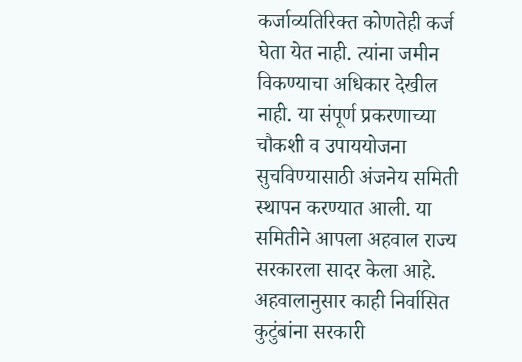कर्जाव्यतिरिक्त कोणतेही कर्ज घेता येत नाही. त्यांना जमीन विकण्याचा अधिकार देखील नाही. या संपूर्ण प्रकरणाच्‍या चौकशी व उपाययोजना सुचविण्‍यासाठी अंजनेय समिती स्‍थापन करण्‍यात आली. या समितीने आपला अहवाल राज्‍य सरकारला सादर केला आहे. अहवालानुसार काही निर्वासित कुटुंबांना सरकारी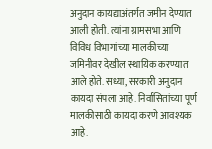अनुदान कायद्याअंतर्गत जमीन देण्यात आली होती. त्यांना ग्रामसभा आणि विविध विभागांच्या मालकीच्या जमिनीवर देखील स्थायिक करण्यात आले होते. सध्या, सरकारी अनुदान कायदा संपला आहे. निर्वासितांच्या पूर्ण मालकीसाठी कायदा करणे आवश्यक आहे.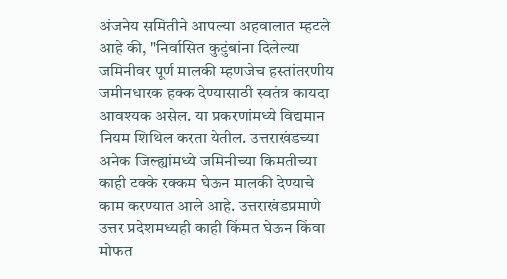अंजनेय समितीने आपल्‍या अहवालात म्‍हटले आहे की, "निर्वासित कुटुंबांना दिलेल्या जमिनीवर पूर्ण मालकी म्हणजेच हस्तांतरणीय जमीनधारक हक्क देण्यासाठी स्वतंत्र कायदा आवश्यक असेल. या प्रकरणांमध्ये विद्यमान नियम शिथिल करता येतील. उत्तराखंडच्या अनेक जिल्ह्यांमध्ये जमिनीच्या किमतीच्या काही टक्के रक्कम घेऊन मालकी देण्याचे काम करण्यात आले आहे. उत्तराखंडप्रमाणे उत्तर प्रदेशमध्‍यही काही किंमत घेऊन किंवा मोफत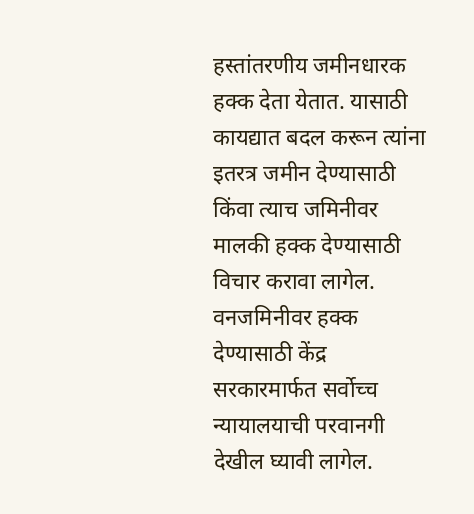हस्तांतरणीय जमीनधारक हक्क देता येतात. यासाठी कायद्यात बदल करून त्यांना इतरत्र जमीन देण्यासाठी किंवा त्याच जमिनीवर मालकी हक्क देण्यासाठी विचार करावा लागेल. वनजमिनीवर हक्क देण्यासाठी केंद्र सरकारमार्फत सर्वोच्च न्यायालयाची परवानगी देखील घ्यावी लागेल.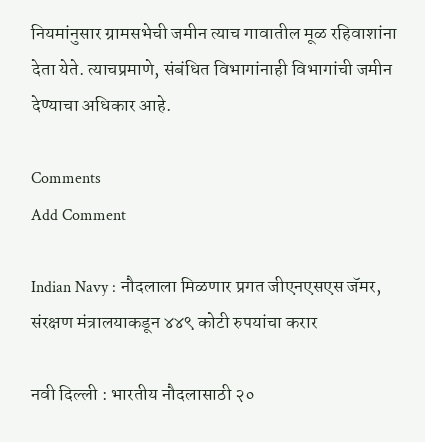नियमांनुसार ग्रामसभेची जमीन त्याच गावातील मूळ रहिवाशांना देता येते. त्याचप्रमाणे, संबंधित विभागांनाही विभागांची जमीन देण्याचा अधिकार आहे.

Comments
Add Comment

Indian Navy : नौदलाला मिळणार प्रगत जीएनएसएस जॅमर, संरक्षण मंत्रालयाकडून ४४९ कोटी रुपयांचा करार

नवी दिल्ली : भारतीय नौदलासाठी २०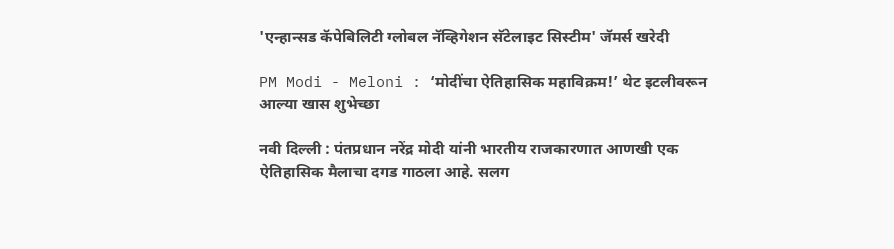'एन्हान्सड कॅपेबिलिटी ग्लोबल नॅव्हिगेशन सॅटेलाइट सिस्टीम' जॅमर्स खरेदी

PM Modi - Meloni : ‘मोदींचा ऐतिहासिक महाविक्रम!’ थेट इटलीवरून आल्या खास शुभेच्छा

नवी दिल्ली : पंतप्रधान नरेंद्र मोदी यांनी भारतीय राजकारणात आणखी एक ऐतिहासिक मैलाचा दगड गाठला आहे. सलग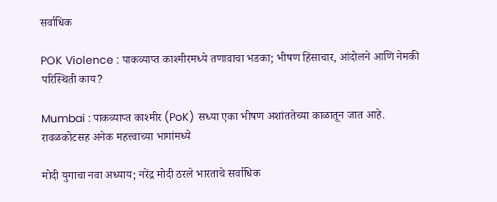सर्वाधिक

POK Violence : पाकव्याप्त काश्मीरमध्ये तणावाचा भडका; भीषण हिंसाचार, आंदोलने आणि नेमकी परिस्थिती काय?

Mumbai : पाकव्याप्त काश्मीर (PoK) सध्या एका भीषण अशांततेच्या काळातून जात आहे. रावळकोटसह अनेक महत्त्वाच्या भागांमध्ये

मोदी युगाचा नवा अध्याय; नरेंद्र मोदी ठरले भारताचे सर्वाधिक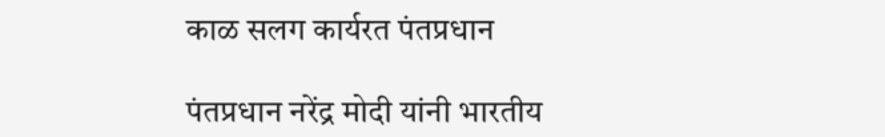काळ सलग कार्यरत पंतप्रधान

पंतप्रधान नरेंद्र मोदी यांनी भारतीय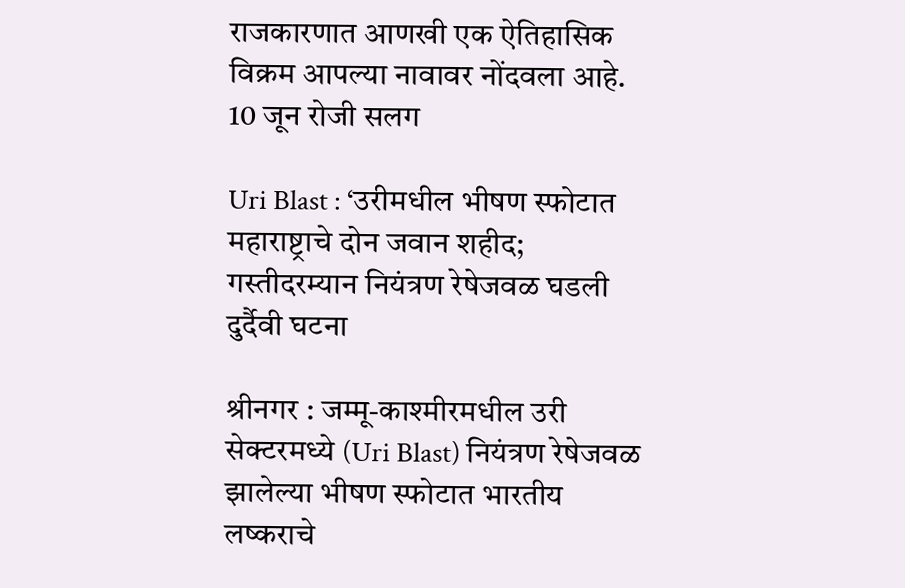राजकारणात आणखी एक ऐतिहासिक विक्रम आपल्या नावावर नोंदवला आहे. 10 जून रोजी सलग

Uri Blast : ‘उरीमधील भीषण स्फोटात महाराष्ट्राचे दोन जवान शहीद; गस्तीदरम्यान नियंत्रण रेषेजवळ घडली दुर्दैवी घटना

श्रीनगर : जम्मू-काश्मीरमधील उरी सेक्टरमध्ये (Uri Blast) नियंत्रण रेषेजवळ झालेल्या भीषण स्फोटात भारतीय लष्कराचे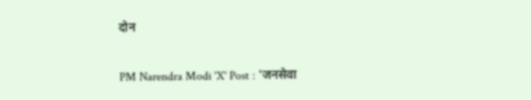दोन

PM Narendra Modi 'X' Post : 'जनसेवा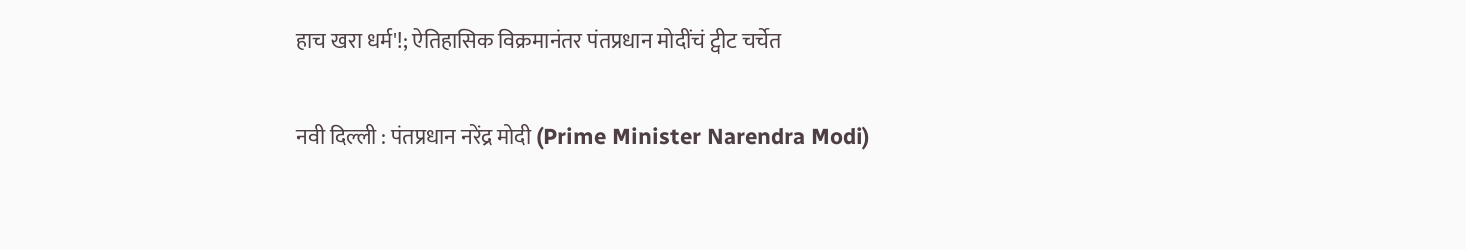हाच खरा धर्म'!; ऐतिहासिक विक्रमानंतर पंतप्रधान मोदींचं ट्वीट चर्चेत

नवी दिल्ली : पंतप्रधान नरेंद्र मोदी (Prime Minister Narendra Modi)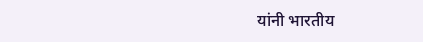यांनी भारतीय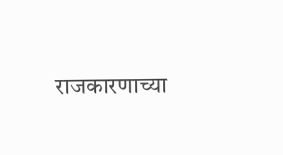राजकारणाच्या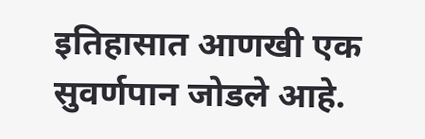इतिहासात आणखी एक सुवर्णपान जोडले आहे.